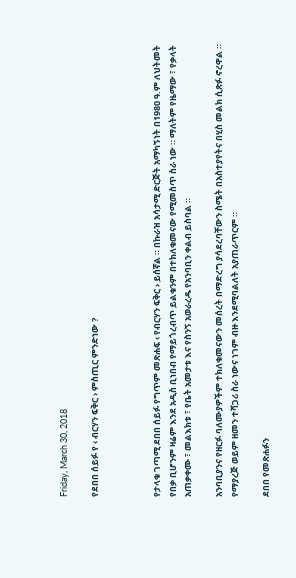Friday, March 30, 2018

የደበበ ሰይፉ የ ‹ ብርሃን ፍቅር › ምስጢር ምንድነው ?



የታላቁ ገጣሚ ደበበ ሰይፉ የግጥም መጽሐፍ ‹ የብርሃን ፍቅር › ይሰኛል ። በኩራዝ አሳታሚ ድርጅት አማካኝነት በ1980 ዓ.ም ለህትመት የበቃ ቢሆንም ዛሬም እንደ አዲስ ቢነበብ የማይጎረብጥ ይልቁንም በተክለቁመናው የሚመስጥ ስራ ነው ። ማለትም የዜማው ፣ የቃላት አጠቃቀሙ ፣ መልእክቱ ፣ የቤት አመታቱ እና የስንኝ አወራረዱ የአንባቢን ቀልብ ይስባል ።

አንባቢያንና የዘርፉ ባለሙያዎችም ተክለቁመናውን መሰረት በማድረግ ያሳደረባቸውን ስሜት በአስተያየትና በሂስ መልክ ሲጽፉ ኖረዋል ። የማያረጅ ወይም ዘመን ተሻጋሪ ስራ ነውና ነገም ብዙ እንደሚባልለት አያጠራጥርም ።

ደበበ የመጽሐፉን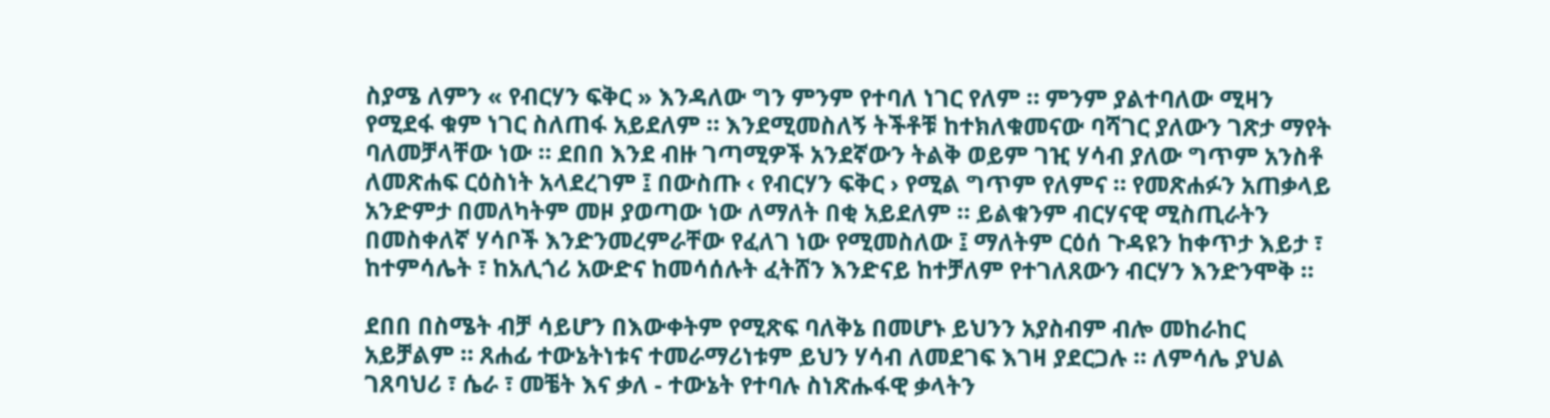ስያሜ ለምን « የብርሃን ፍቅር » እንዳለው ግን ምንም የተባለ ነገር የለም ። ምንም ያልተባለው ሚዛን የሚደፋ ቁም ነገር ስለጠፋ አይደለም ። እንደሚመስለኝ ትችቶቹ ከተክለቁመናው ባሻገር ያለውን ገጽታ ማየት ባለመቻላቸው ነው ። ደበበ እንደ ብዙ ገጣሚዎች አንደኛውን ትልቅ ወይም ገዢ ሃሳብ ያለው ግጥም አንስቶ ለመጽሐፍ ርዕስነት አላደረገም ፤ በውስጡ ‹ የብርሃን ፍቅር › የሚል ግጥም የለምና ። የመጽሐፉን አጠቃላይ አንድምታ በመለካትም መዞ ያወጣው ነው ለማለት በቂ አይደለም ። ይልቁንም ብርሃናዊ ሚስጢራትን በመስቀለኛ ሃሳቦች እንድንመረምራቸው የፈለገ ነው የሚመስለው ፤ ማለትም ርዕሰ ጉዳዩን ከቀጥታ እይታ ፣ ከተምሳሌት ፣ ከአሊጎሪ አውድና ከመሳሰሉት ፈትሸን እንድናይ ከተቻለም የተገለጸውን ብርሃን እንድንሞቅ ።

ደበበ በስሜት ብቻ ሳይሆን በእውቀትም የሚጽፍ ባለቅኔ በመሆኑ ይህንን አያስብም ብሎ መከራከር አይቻልም ። ጸሐፊ ተውኔትነቱና ተመራማሪነቱም ይህን ሃሳብ ለመደገፍ እገዛ ያደርጋሉ ። ለምሳሌ ያህል ገጸባህሪ ፣ ሴራ ፣ መቼት እና ቃለ - ተውኔት የተባሉ ስነጽሑፋዊ ቃላትን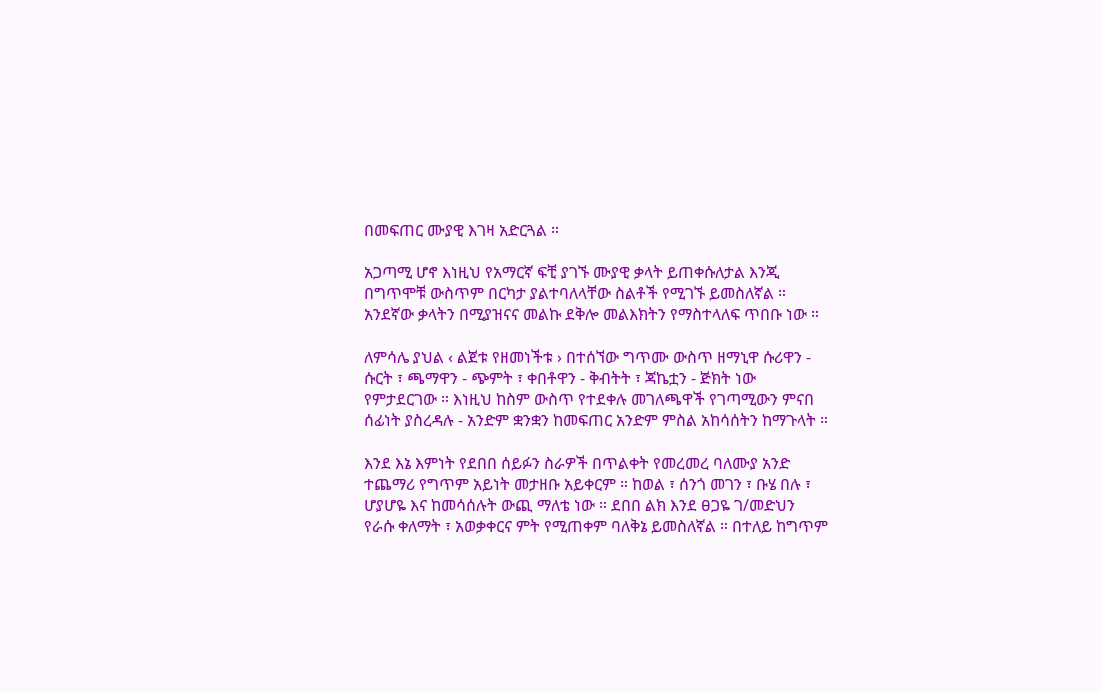በመፍጠር ሙያዊ እገዛ አድርጓል ።

አጋጣሚ ሆኖ እነዚህ የአማርኛ ፍቺ ያገኙ ሙያዊ ቃላት ይጠቀሱለታል እንጂ በግጥሞቹ ውስጥም በርካታ ያልተባለላቸው ስልቶች የሚገኙ ይመስለኛል ። አንደኛው ቃላትን በሚያዝናና መልኩ ደቅሎ መልእክትን የማስተላለፍ ጥበቡ ነው ።

ለምሳሌ ያህል ‹ ልጀቱ የዘመነችቱ › በተሰኘው ግጥሙ ውስጥ ዘማኒዋ ሱሪዋን - ሱርት ፣ ጫማዋን - ጭምት ፣ ቀበቶዋን - ቅብትት ፣ ጃኬቷን - ጅክት ነው የምታደርገው ። እነዚህ ከስም ውስጥ የተደቀሉ መገለጫዋች የገጣሚውን ምናበ ሰፊነት ያስረዳሉ - አንድም ቋንቋን ከመፍጠር አንድም ምስል አከሳሰትን ከማጉላት ።

እንደ እኔ እምነት የደበበ ሰይፉን ስራዎች በጥልቀት የመረመረ ባለሙያ አንድ ተጨማሪ የግጥም አይነት መታዘቡ አይቀርም ። ከወል ፣ ሰንጎ መገን ፣ ቡሄ በሉ ፣ ሆያሆዬ እና ከመሳሰሉት ውጪ ማለቴ ነው ። ደበበ ልክ እንደ ፀጋዬ ገ/መድህን የራሱ ቀለማት ፣ አወቃቀርና ምት የሚጠቀም ባለቅኔ ይመስለኛል ። በተለይ ከግጥም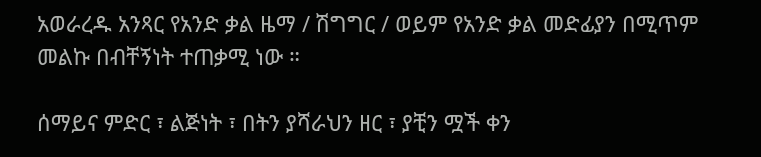አወራረዱ አንጻር የአንድ ቃል ዜማ / ሽግግር / ወይም የአንድ ቃል መድፊያን በሚጥም መልኩ በብቸኝነት ተጠቃሚ ነው ።

ሰማይና ምድር ፣ ልጅነት ፣ በትን ያሻራህን ዘር ፣ ያቺን ሟች ቀን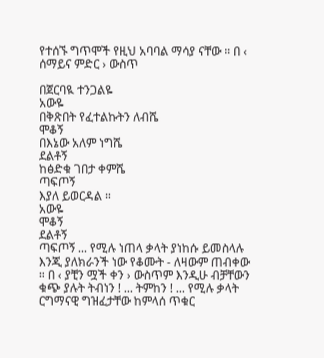የተሰኙ ግጥሞች የዚህ አባባል ማሳያ ናቸው ። በ ‹ ሰማይና ምድር › ውስጥ

በጀርባዪ ተንጋልዬ
አውዬ
በቅጽበት የፈተልኩትን ለብሼ
ሞቆኝ
በእኔው አለም ነግሼ
ደልቶኝ
ከፅድቁ ገበታ ቀምሼ
ጣፍጦኝ
እያለ ይወርዳል ።
አውዬ
ሞቆኝ
ደልቶኝ
ጣፍጦኝ ... የሚሉ ነጠላ ቃላት ያነከሱ ይመስላሉ እንጂ ያለክራንች ነው የቆሙት - ለዛውም ጠብቀው ። በ ‹ ያቺን ሟች ቀን › ውስጥም እንዲሁ ብቻቸውን ቁጭ ያሉት ትብነን ! ... ትምከን ! ... የሚሉ ቃላት ርግማናዊ ግዝፈታቸው ከምላሰ ጥቁር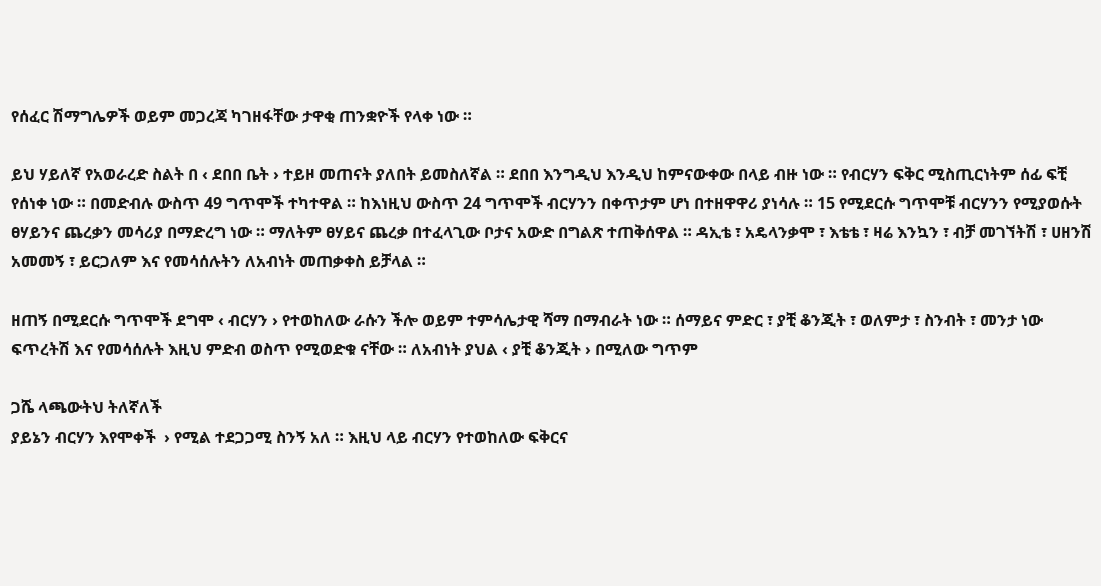የሰፈር ሽማግሌዎች ወይም መጋረጃ ካገዘፋቸው ታዋቂ ጠንቋዮች የላቀ ነው ።

ይህ ሃይለኛ የአወራረድ ስልት በ ‹ ደበበ ቤት › ተይዞ መጠናት ያለበት ይመስለኛል ። ደበበ እንግዲህ እንዲህ ከምናውቀው በላይ ብዙ ነው ። የብርሃን ፍቅር ሚስጢርነትም ሰፊ ፍቺ የሰነቀ ነው ። በመድብሉ ውስጥ 49 ግጥሞች ተካተዋል ። ከእነዚህ ውስጥ 24 ግጥሞች ብርሃንን በቀጥታም ሆነ በተዘዋዋሪ ያነሳሉ ። 15 የሚደርሱ ግጥሞቹ ብርሃንን የሚያወሱት ፀሃይንና ጨረቃን መሳሪያ በማድረግ ነው ። ማለትም ፀሃይና ጨረቃ በተፈላጊው ቦታና አውድ በግልጽ ተጠቅሰዋል ። ዳኢቴ ፣ አዴላንቃሞ ፣ እቴቴ ፣ ዛሬ እንኳን ፣ ብቻ መገኘትሽ ፣ ሀዘንሽ አመመኝ ፣ ይርጋለም እና የመሳሰሉትን ለአብነት መጠቃቀስ ይቻላል ።

ዘጠኝ በሚደርሱ ግጥሞች ደግሞ ‹ ብርሃን › የተወከለው ራሱን ችሎ ወይም ተምሳሌታዊ ሻማ በማብራት ነው ። ሰማይና ምድር ፣ ያቺ ቆንጂት ፣ ወለምታ ፣ ስንብት ፣ መንታ ነው ፍጥረትሽ እና የመሳሰሉት እዚህ ምድብ ወስጥ የሚወድቁ ናቸው ። ለአብነት ያህል ‹ ያቺ ቆንጂት › በሚለው ግጥም

ጋሼ ላጫውትህ ትለኛለች
ያይኔን ብርሃን እየሞቀች  › የሚል ተደጋጋሚ ስንኝ አለ ። እዚህ ላይ ብርሃን የተወከለው ፍቅርና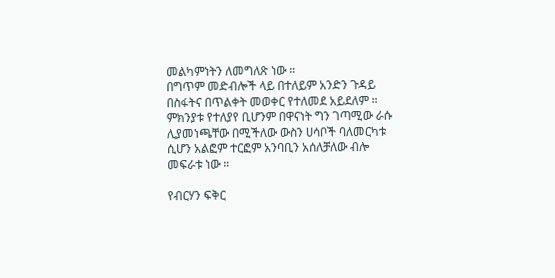መልካምነትን ለመግለጽ ነው ።
በግጥም መድብሎች ላይ በተለይም አንድን ጉዳይ በስፋትና በጥልቀት መወቀር የተለመደ አይደለም ። ምክንያቱ የተለያየ ቢሆንም በዋናነት ግን ገጣሚው ራሱ ሊያመነጫቸው በሚችለው ውስን ሀሳቦች ባለመርካቱ ሲሆን አልፎም ተርፎም አንባቢን አሰለቻለው ብሎ መፍራቱ ነው ።

የብርሃን ፍቅር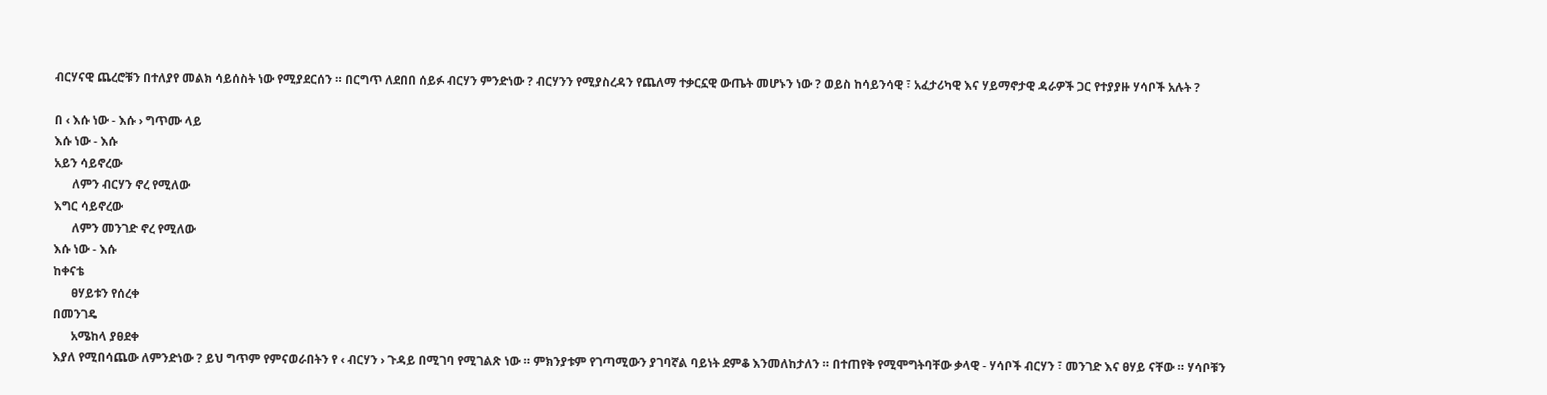ብርሃናዊ ጨረሮቹን በተለያየ መልክ ሳይሰስት ነው የሚያደርሰን ። በርግጥ ለደበበ ሰይፉ ብርሃን ምንድነው ? ብርሃንን የሚያስረዳን የጨለማ ተቃርኗዊ ውጤት መሆኑን ነው ? ወይስ ከሳይንሳዊ ፣ አፈታሪካዊ እና ሃይማኖታዊ ዳራዎች ጋር የተያያዙ ሃሳቦች አሉት ?

በ ‹ እሱ ነው - እሱ › ግጥሙ ላይ
እሱ ነው - እሱ
አይን ሳይኖረው
      ለምን ብርሃን ኖረ የሚለው
እግር ሳይኖረው
      ለምን መንገድ ኖረ የሚለው
እሱ ነው - እሱ
ከቀናቴ
      ፀሃይቱን የሰረቀ
በመንገዴ
      አሜከላ ያፀደቀ
እያለ የሚበሳጨው ለምንድነው ? ይህ ግጥም የምናወራበትን የ ‹ ብርሃን › ጉዳይ በሚገባ የሚገልጽ ነው ። ምክንያቱም የገጣሚውን ያገባኛል ባይነት ደምቆ እንመለከታለን ። በተጠየቅ የሚሞግትባቸው ቃላዊ - ሃሳቦች ብርሃን ፣ መንገድ እና ፀሃይ ናቸው ። ሃሳቦቹን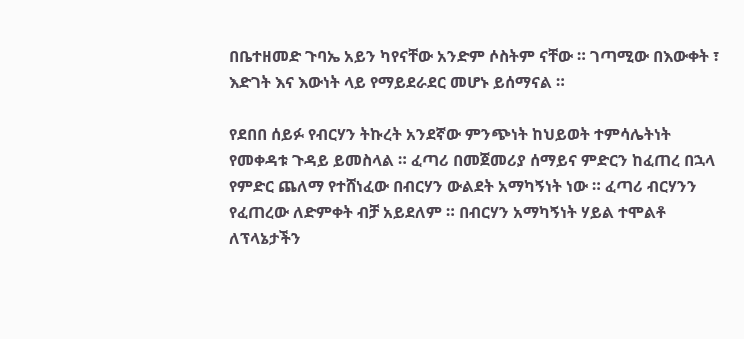በቤተዘመድ ጉባኤ አይን ካየናቸው አንድም ሶስትም ናቸው ። ገጣሚው በእውቀት ፣ እድገት እና እውነት ላይ የማይደራደር መሆኑ ይሰማናል ።

የደበበ ሰይፉ የብርሃን ትኩረት አንደኛው ምንጭነት ከህይወት ተምሳሌትነት የመቀዳቱ ጉዳይ ይመስላል ። ፈጣሪ በመጀመሪያ ሰማይና ምድርን ከፈጠረ በኋላ የምድር ጨለማ የተሸነፈው በብርሃን ውልደት አማካኝነት ነው ። ፈጣሪ ብርሃንን የፈጠረው ለድምቀት ብቻ አይደለም ። በብርሃን አማካኝነት ሃይል ተሞልቶ ለፕላኔታችን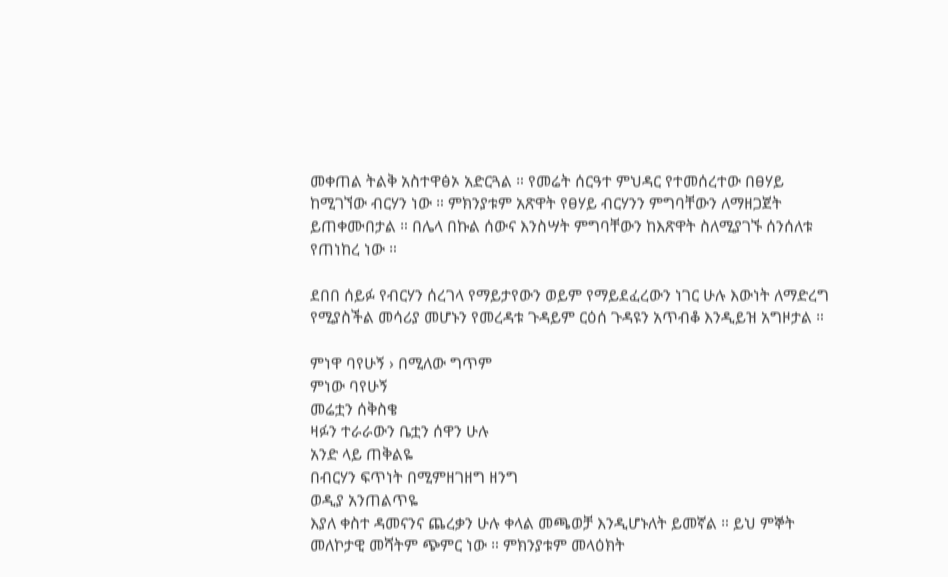መቀጠል ትልቅ አስተዋፅኦ አድርጓል ። የመሬት ሰርዓተ ምህዳር የተመሰረተው በፀሃይ ከሚገኘው ብርሃን ነው ። ምክንያቱም አጽዋት የፀሃይ ብርሃንን ምግባቸውን ለማዘጋጀት ይጠቀሙበታል ። በሌላ በኩል ሰውና እንስሣት ምግባቸውን ከእጽዋት ስለሚያገኙ ሰንሰለቱ የጠነከረ ነው ።

ደበበ ሰይፉ የብርሃን ሰረገላ የማይታየውን ወይም የማይደፈረውን ነገር ሁሉ እውነት ለማድረግ የሚያስችል መሳሪያ መሆኑን የመረዳቱ ጉዳይም ርዕሰ ጉዳዩን አጥብቆ እንዲይዝ አግዞታል ።

ምነዋ ባየሁኝ › በሚለው ግጥም
ምነው ባየሁኝ
መሬቷን ሰቅስቄ
ዛፉን ተራራውን ቤቷን ሰዋን ሁሉ
አንድ ላይ ጠቅልዬ
በብርሃን ፍጥነት በሚምዘገዘግ ዘንግ
ወዲያ አንጠልጥዬ
እያለ ቀስተ ዳመናንና ጨረቃን ሁሉ ቀላል መጫወቻ እንዲሆኑለት ይመኛል ። ይህ ምኞት መለኮታዊ መሻትም ጭምር ነው ። ምክንያቱም መላዕክት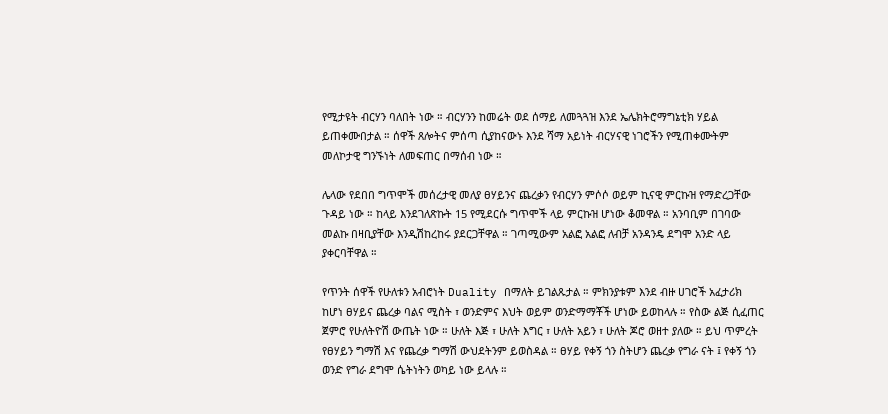የሚታዩት ብርሃን ባለበት ነው ። ብርሃንን ከመሬት ወደ ሰማይ ለመጓጓዝ እንደ ኤሌክትሮማግኔቲክ ሃይል ይጠቀሙበታል ። ሰዋች ጸሎትና ምሰጣ ሲያከናውኑ እንደ ሻማ አይነት ብርሃናዊ ነገሮችን የሚጠቀሙትም መለኮታዊ ግንኙነት ለመፍጠር በማሰብ ነው ።

ሌላው የደበበ ግጥሞች መሰረታዊ መለያ ፀሃይንና ጨረቃን የብርሃን ምሶሶ ወይም ኪናዊ ምርኩዝ የማድረጋቸው ጉዳይ ነው ። ከላይ እንደገለጽኩት 15 የሚደርሱ ግጥሞች ላይ ምርኩዝ ሆነው ቆመዋል ። አንባቢም በገባው መልኩ በዛቢያቸው እንዲሽከረከሩ ያደርጋቸዋል ። ገጣሚውም አልፎ አልፎ ለብቻ አንዳንዴ ደግሞ አንድ ላይ ያቀርባቸዋል ።

የጥንት ሰዋች የሁለቱን አብሮነት Duality በማለት ይገልጹታል ። ምክንያቱም እንደ ብዙ ሀገሮች አፈታሪክ ከሆነ ፀሃይና ጨረቃ ባልና ሚስት ፣ ወንድምና እህት ወይም ወንድማማቾች ሆነው ይወከላሉ ። የስው ልጅ ሲፈጠር ጀምሮ የሁለትዮሽ ውጤት ነው ። ሁለት እጅ ፣ ሁለት እግር ፣ ሁለት አይን ፣ ሁለት ጆሮ ወዘተ ያለው ። ይህ ጥምረት የፀሃይን ግማሽ እና የጨረቃ ግማሽ ውህደትንም ይወስዳል ። ፀሃይ የቀኝ ጎን ስትሆን ጨረቃ የግራ ናት ፤ የቀኝ ጎን ወንድ የግራ ደግሞ ሴትነትን ወካይ ነው ይላሉ ።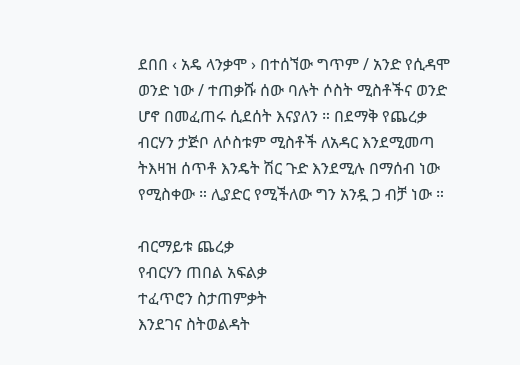ደበበ ‹ አዴ ላንቃሞ › በተሰኘው ግጥም / አንድ የሲዳሞ ወንድ ነው / ተጠቃሹ ሰው ባሉት ሶስት ሚስቶችና ወንድ ሆኖ በመፈጠሩ ሲደሰት እናያለን ። በደማቅ የጨረቃ ብርሃን ታጅቦ ለሶስቱም ሚስቶች ለአዳር እንደሚመጣ ትእዛዝ ሰጥቶ እንዴት ሽር ጉድ እንደሚሉ በማሰብ ነው የሚስቀው ። ሊያድር የሚችለው ግን አንዷ ጋ ብቻ ነው ።

ብርማይቱ ጨረቃ
የብርሃን ጠበል አፍልቃ
ተፈጥሮን ስታጠምቃት
እንደገና ስትወልዳት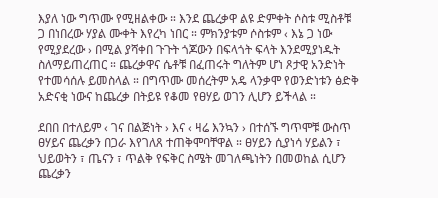እያለ ነው ግጥሙ የሚዘልቀው ። እንደ ጨረቃዋ ልዩ ድምቀት ሶስቱ ሚስቶቹ ጋ በነበረው ሃያል ሙቀት እየረካ ነበር ። ምክንያቱም ሶስቱም ‹ እኔ ጋ ነው የሚያደረው › በሚል ያሻቀበ ጉጉት ጎጆውን በፍላጎት ፍላት እንደሚያነዱት ስለማይጠረጠር ። ጨረቃዋና ሴቶቹ በፈጠሩት ግለትም ሆነ ጾታዊ አንድነት የተመሳሰሉ ይመስላል ። በግጥሙ መሰረትም አዴ ላንቃሞ የወንድነቱን ፅድቅ አድናቂ ነውና ከጨረቃ በትይዩ የቆመ የፀሃይ ወገን ሊሆን ይችላል ።

ደበበ በተለይም ‹ ገና በልጅነት › እና ‹ ዛሬ እንኳን › በተሰኙ ግጥሞቹ ውስጥ ፀሃይና ጨረቃን በጋራ እየገለጸ ተጠቅሞባቸዋል ። ፀሃይን ሲያነሳ ሃይልን ፣ ህይወትን ፣ ጤናን ፣ ጥልቅ የፍቅር ስሜት መገለጫነትን በመወከል ሲሆን ጨረቃን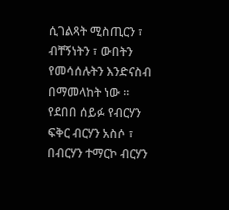ሲገልጻት ሚስጢርን ፣ ብቸኝነትን ፣ ውበትን የመሳሰሉትን እንድናስብ በማመላከት ነው ። የደበበ ሰይፉ የብርሃን ፍቅር ብርሃን አስሶ ፣ በብርሃን ተማርኮ ብርሃን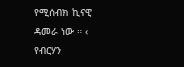የሚሰብክ ኪናዊ ዳመራ ነው ። ‹ የብርሃን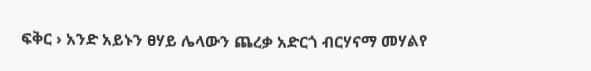ፍቅር › አንድ አይኑን ፀሃይ ሌላውን ጨረቃ አድርጎ ብርሃናማ መሃልየ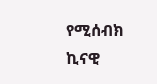የሚሰብክ ኪናዊ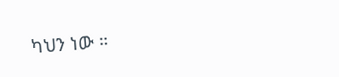ካህን ነው ።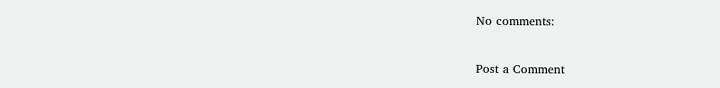No comments:

Post a Comment